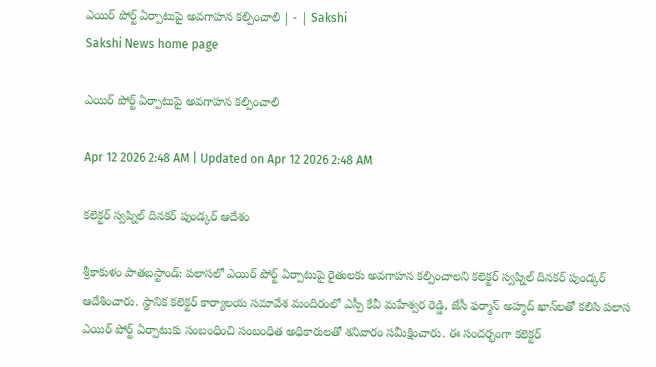ఎయిర్‌ పోర్ట్‌ ఏర్పాటుపై అవగాహన కల్పించాలి | - | Sakshi
Sakshi News home page

ఎయిర్‌ పోర్ట్‌ ఏర్పాటుపై అవగాహన కల్పించాలి

Apr 12 2026 2:48 AM | Updated on Apr 12 2026 2:48 AM

కలెక్టర్‌ స్వప్నిల్‌ దినకర్‌ పుండ్కర్‌ ఆదేశం

శ్రీకాకుళం పాతబస్టాండ్‌: పలాసలో ఎయిర్‌ పోర్ట్‌ ఏర్పాటుపై రైతులకు అవగాహన కల్పించాలని కలెక్టర్‌ స్వప్నిల్‌ దినకర్‌ పుండ్కర్‌ ఆదేశించారు. స్థానిక కలెక్టర్‌ కార్యాలయ సమావేశ మందిరంలో ఎస్పీ కేవీ మహేశ్వర రెడ్డి, జేసీ ఫర్మాన్‌ అహ్మద్‌ ఖాన్‌లతో కలిసి పలాస ఎయిర్‌ పోర్ట్‌ ఏర్పాటుకు సంబంధించి సంబంధిత అధికారులతో శనివారం సమీక్షించారు. ఈ సందర్భంగా కలెక్టర్‌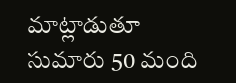మాట్లాడుతూ సుమారు 50 మంది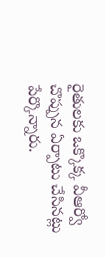రైతులకు ఒక్కొక్క వీఆర్వో చొప్పున ఏర్పాటు చేసినట్లు పేర్కొన్నారు.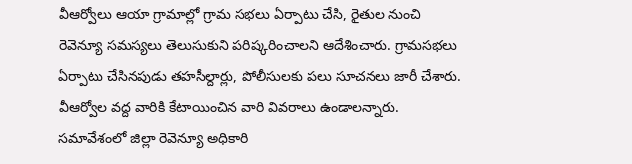వీఆర్వోలు ఆయా గ్రామాల్లో గ్రామ సభలు ఏర్పాటు చేసి, రైతుల నుంచి రెవెన్యూ సమస్యలు తెలుసుకుని పరిష్కరించాలని ఆదేశించారు. గ్రామసభలు ఏర్పాటు చేసినపుడు తహసీల్దార్లు, పోలీసులకు పలు సూచనలు జారీ చేశారు. వీఆర్వోల వద్ద వారికి కేటాయించిన వారి వివరాలు ఉండాలన్నారు. సమావేశంలో జిల్లా రెవెన్యూ అధికారి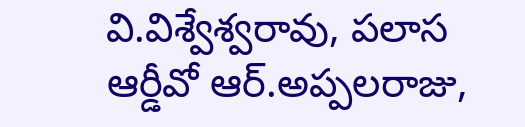వి.విశ్వేశ్వరావు, పలాస ఆర్డీవో ఆర్‌.అప్పలరాజు,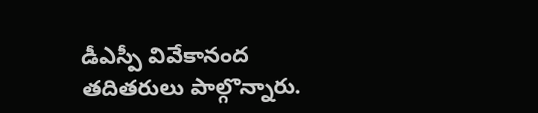డీఎస్పీ వివేకానంద తదితరులు పాల్గొన్నారు.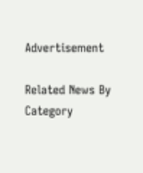Advertisement

Related News By Category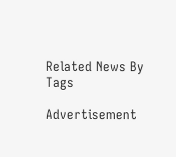Related News By Tags

Advertisement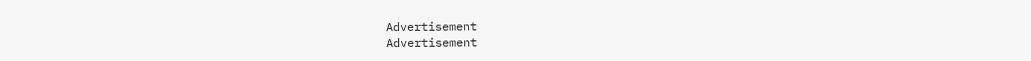Advertisement
Advertisement